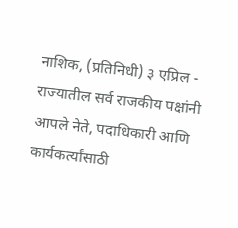नाशिक, (प्रतिनिधी) ३ एप्रिल - राज्यातील सर्व राजकीय पक्षांनी आपले नेते, पदाधिकारी आणि कार्यकर्त्यांसाठी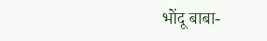भोंदू बाबा-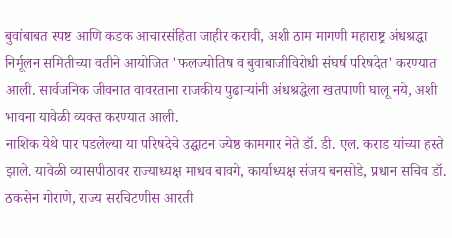बुवांबाबत स्पष्ट आणि कडक आचारसंहिता जाहीर करावी, अशी ठाम मागणी महाराष्ट्र अंधश्रद्धा निर्मूलन समितीच्या वतीने आयोजित 'फलज्योतिष व बुवाबाजीविरोधी संघर्ष परिषदेत' करण्यात आली. सार्वजनिक जीवनात वावरताना राजकीय पुढाऱ्यांनी अंधश्रद्धेला खतपाणी घालू नये, अशी भावना यावेळी व्यक्त करण्यात आली.
नाशिक येथे पार पडलेल्या या परिषदेचे उद्घाटन ज्येष्ठ कामगार नेते डॉ. डी. एल. कराड यांच्या हस्ते झाले. यावेळी व्यासपीठावर राज्याध्यक्ष माधव बावगे, कार्याध्यक्ष संजय बनसोडे, प्रधान सचिव डॉ. ठकसेन गोराणे, राज्य सरचिटणीस आरती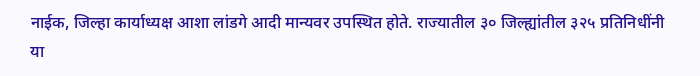नाईक, जिल्हा कार्याध्यक्ष आशा लांडगे आदी मान्यवर उपस्थित होते. राज्यातील ३० जिल्ह्यांतील ३२५ प्रतिनिधींनी या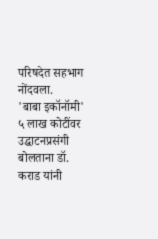परिषदेत सहभाग नोंदवला.
'बाबा इकॉनॉमी' ५ लाख कोटींवर
उद्घाटनप्रसंगी बोलताना डॉ. कराड यांनी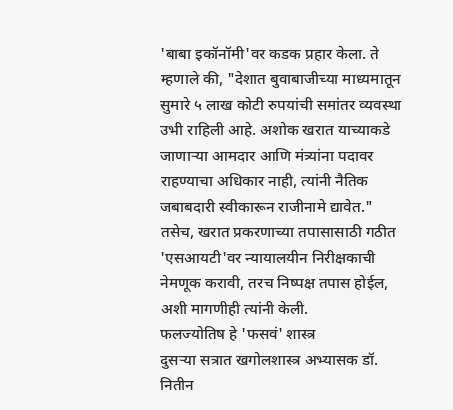'बाबा इकॉनॉमी'वर कडक प्रहार केला. ते म्हणाले की, "देशात बुवाबाजीच्या माध्यमातून सुमारे ५ लाख कोटी रुपयांची समांतर व्यवस्था उभी राहिली आहे. अशोक खरात याच्याकडे जाणाऱ्या आमदार आणि मंत्र्यांना पदावर राहण्याचा अधिकार नाही, त्यांनी नैतिक जबाबदारी स्वीकारून राजीनामे द्यावेत." तसेच, खरात प्रकरणाच्या तपासासाठी गठीत 'एसआयटी'वर न्यायालयीन निरीक्षकाची नेमणूक करावी, तरच निष्पक्ष तपास होईल, अशी मागणीही त्यांनी केली.
फलज्योतिष हे 'फसवं' शास्त्र
दुसऱ्या सत्रात खगोलशास्त्र अभ्यासक डॉ. नितीन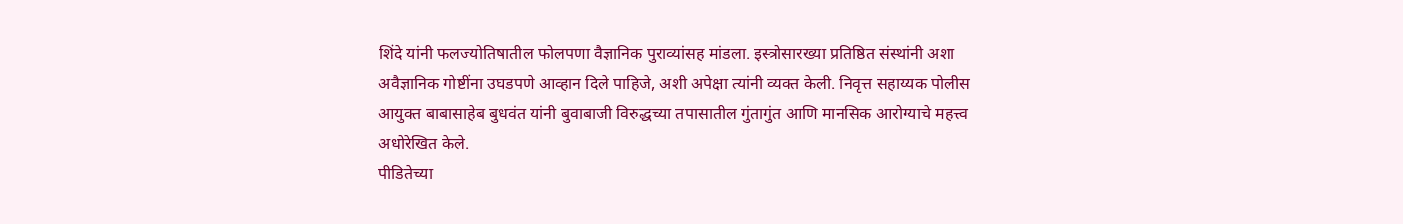शिंदे यांनी फलज्योतिषातील फोलपणा वैज्ञानिक पुराव्यांसह मांडला. इस्त्रोसारख्या प्रतिष्ठित संस्थांनी अशा अवैज्ञानिक गोष्टींना उघडपणे आव्हान दिले पाहिजे, अशी अपेक्षा त्यांनी व्यक्त केली. निवृत्त सहाय्यक पोलीस आयुक्त बाबासाहेब बुधवंत यांनी बुवाबाजी विरुद्धच्या तपासातील गुंतागुंत आणि मानसिक आरोग्याचे महत्त्व अधोरेखित केले.
पीडितेच्या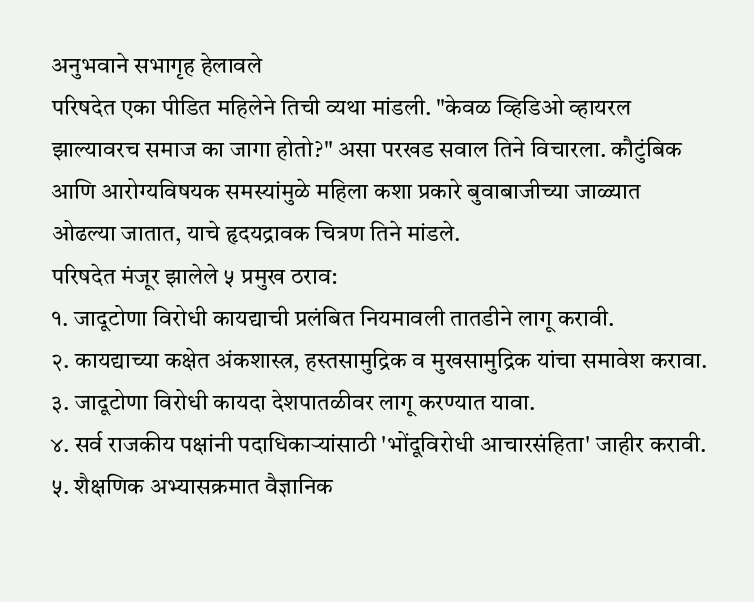अनुभवाने सभागृह हेलावले
परिषदेत एका पीडित महिलेने तिची व्यथा मांडली. "केवळ व्हिडिओ व्हायरल झाल्यावरच समाज का जागा होतो?" असा परखड सवाल तिने विचारला. कौटुंबिक आणि आरोग्यविषयक समस्यांमुळे महिला कशा प्रकारे बुवाबाजीच्या जाळ्यात ओढल्या जातात, याचे हृदयद्रावक चित्रण तिने मांडले.
परिषदेत मंजूर झालेले ५ प्रमुख ठराव:
१. जादूटोणा विरोधी कायद्याची प्रलंबित नियमावली तातडीने लागू करावी.
२. कायद्याच्या कक्षेत अंकशास्त्र, हस्तसामुद्रिक व मुखसामुद्रिक यांचा समावेश करावा.
३. जादूटोणा विरोधी कायदा देशपातळीवर लागू करण्यात यावा.
४. सर्व राजकीय पक्षांनी पदाधिकाऱ्यांसाठी 'भोंदूविरोधी आचारसंहिता' जाहीर करावी.
५. शैक्षणिक अभ्यासक्रमात वैज्ञानिक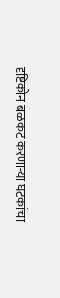दृष्टिकोन बळकट करणाऱ्या घटकांचा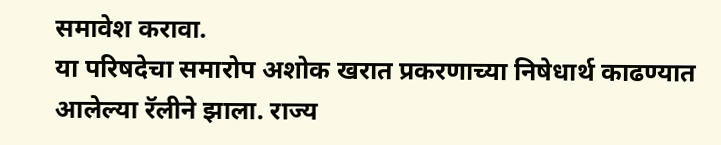समावेश करावा.
या परिषदेचा समारोप अशोक खरात प्रकरणाच्या निषेधार्थ काढण्यात आलेल्या रॅलीने झाला. राज्य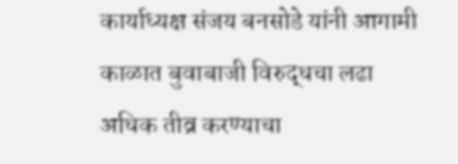कार्याध्यक्ष संजय बनसोडे यांनी आगामी काळात बुवाबाजी विरुद्धचा लढा अधिक तीव्र करण्याचा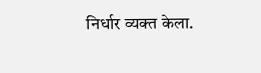निर्धार व्यक्त केला.